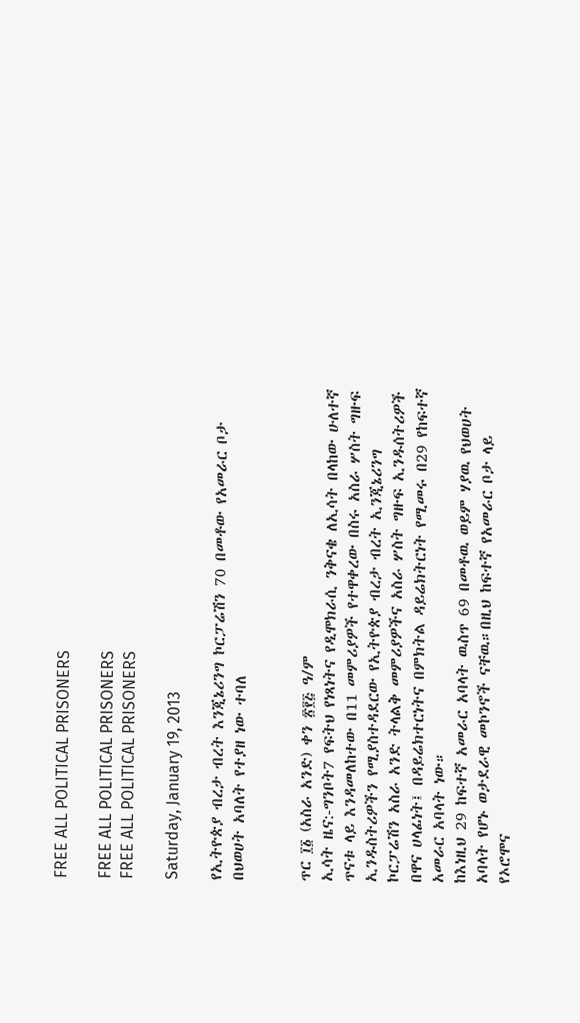FREE ALL POLITICAL PRISONERS

FREE ALL POLITICAL PRISONERS
FREE ALL POLITICAL PRISONERS

Saturday, January 19, 2013

የኢትዮጵያ ብረታ ብረት እንጂኔሪንግ ኮርፓሬሽን 70 በመቶው የአመራር ቦታ በህወሀት አባለት የተያዘ ነው ተባለ


ጥር ፲፩ (አስራ አንድ) ቀን ፳፻፭ ዓ/ም
ኢሳት ዜና:-ግንቦት7 የፍትህ የነጻነትና የዲሞክራሲ ንቅናቄ ለኢሳት በላከው ሁለተኛ ጥናቱ ላይ እንዳመለከተው በ11 መምሪያዎች የተዋቀረው በስሩ አስራ ሦስት ግዙፍ ኢንዱስትሪዎችን የሚያስተዳደርው የኢትዮጵያ ብረታ ብረት ኢንጂኔሪንግ ኮርፓሬሽን አስራ አንድ ትላልቅ መምሪያዎችና አስራ ሦስት ግዙፍ ኢንዱሰትሪዎች በዋና ሀላፊነት፤ በዳይሬክተርነትና በምክትል ዳይሬክትርነት የሚመሩ በ29 የከፍተኛ አመራር አባላት ነው።
ከእነዚህ 29 ከፍተኛ አመራር አባላት ዉስጥ 69 በመቶዉ ወይም ሃያዉ የህወሀት አባላት የሆኑ ወታደራዊ መኮንኖች ናቸዉ።በዚህ ከፍተኛ የአመራር ቦታ ላይ የኦሮሞና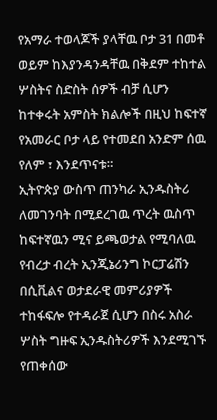የአማራ ተወላጆች ያላቸዉ ቦታ 31 በመቶ ወይም ከእያንዳንዳቸዉ በቅደም ተከተል ሦስትና ስድስት ሰዎች ብቻ ሲሆን ከተቀሩት አምስት ክልሎች በዚህ ከፍተኛ የአመራር ቦታ ላይ የተመደበ አንድም ሰዉ የለም ፣ እንደጥናቱ።
ኢትዮጵያ ውስጥ ጠንካራ ኢንዱስትሪ ለመገንባት በሚደረገዉ ጥረት ዉስጥ ከፍተኛዉን ሚና ይጫወታል የሚባለዉ የብረታ ብረት ኢንጂኔሪንግ ኮርፓሬሽን በሲቪልና ወታደራዊ መምሪያዎች ተከፋፍሎ የተዳራጀ ሲሆን በስሩ አስራ ሦስት ግዙፍ ኢንዱስትሪዎች እንደሚገኙ የጠቀሰው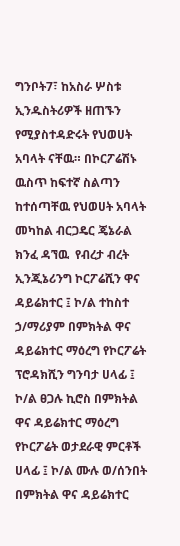ግንቦት7፣ ከአስራ ሦስቱ ኢንዱስትሪዎች ዘጠኙን የሚያስተዳድሩት የህወሀት አባላት ናቸዉ። በኮርፖሬሽኑ ዉስጥ ከፍተኛ ስልጣን ከተሰጣቸዉ የህወሀት አባላት መካከል ብርጋዴር ጄኔራል ክንፈ ዳኘዉ  የብረታ ብረት ኢንጂኔሪንግ ኮርፖሬሺን ዋና ዳይሬክተር ፤ ኮ/ል ተከስተ ኃ/ማሪያም በምክትል ዋና ዳይሬክተር ማዕረግ የኮርፖሬት ፕሮዳክሺን ግንባታ ሀላፊ ፤ ኮ/ል ፀጋሉ ኪሮስ በምክትል ዋና ዳይሬክተር ማዕረግ የኮርፖሬት ወታደራዊ ምርቶች ሀላፊ ፤ ኮ/ል ሙሉ ወ/ሰንበት በምክትል ዋና ዳይሬክተር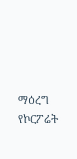ማዕረግ የኮርፖሬት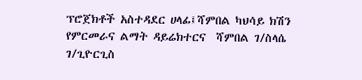ፕሮጀክቶች አስተዳደር ሀላፊ፤ሻምበል ካህሳይ ክሽን የምርመራና ልማት ዳይሬክተርና  ሻምበል ገ/ስላሴ ገ/ጊዮርጊስ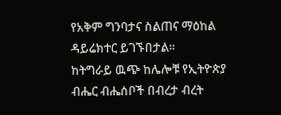የአቅም ግንባታና ስልጠና ማዕከል ዳይሬክተር ይገኙበታል።
ከትግራይ ዉጭ ከሌሎቹ የኢትዮጵያ ብሔር ብሔሰቦች በብረታ ብረት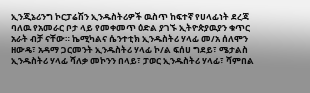ኢንጂኔሪንግ ኮርፓሬሽን ኢንዱስትሪዎች ዉስጥ ከፍተኛ የሀላፊነት ደረጃ ባለዉ የአመራር ቦታ ላይ የመቀመጥ ዕድል ያገኙ ኢትዮጵያዉያን ቁጥር አራት ብቻ ናቸው። ኬሚካልና ሴንተቲክ ኢንዱስትሪ ሃላፊ መ/አ ሰለሞን ዘውዴ፣ አዳማ ጋርመንት ኢንዱስትሪ ሃላፊ ኮ/ል ፍሰሀ ግደይ፣ ሜታልስ ኢንዱስትሪ ሃላፊ ሻለቃ መኮንን በላይ፣ ፓወር ኢንዱስትሪ ሃላፊ፣ ሻምበል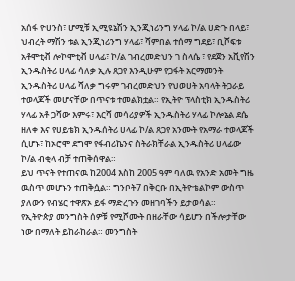አሰፋ ዮሀንስ፣ ሆሚቹ ኢሚዩኔሽን ኢንጂነሪንግ ሃላፊ ኮ/ል ሀድጉ በላይ፣ ህብረት ማሽን ቱል ኢንጂነሪንግ ሃላፊ፣ ሻምበል ተሰማ ግደይ፣ ቢሾፍቱ አቶሞቲቭ ሎኮሞቲቭ ሀላፊ፣ ኮ/ል ገብረመድህን ገ ስላሴ ፣ የደጀን አቪየሽን ኢንዱስትሪ ሀላፊ ሳለቃ ኢሉ ጸጋየ እንዲሁም የጋፋት አርማመንት ኢንዱስትሪ ሀላፊ ሻለቃ ግሩም ገብረመድህን የህወሀት አባላት ትጋራይ ተወላጆች መሆናቸው በጥናቱ ተመልክቷል። የኢትዮ ፕላስቲክ ኢንዱስትሪ ሃላፊ አቶ ጋሻው እምሩ፣ እርሻ መሳሪያዎች ኢንዱስትሪ ሃላፊ ኮሎኔል ደሴ ዘለቀ እና የሀይቴክ ኢንዱሰትሪ ሀላፊ ኮ/ል ጸጋየ አንሙት የአማራ ተወላጆች ሲሆኑ፣ ከኦሮሞ ደግሞ የፋብሪኬንና ስትራክቸራል ኢንዱስትሪ ሀላፊው ኮ/ል ብቂላ ብቻ ተጠቅሰዋል።
ይህ ጥናት የተጠናዉ ከ2004 እስከ 2005 ዓም ባለዉ የአንድ አመት ግዜ ዉስጥ መሆኑን ተጠቅሷል። ግንቦት7 በቅርቡ በኢትዮቴልኮም ውስጥ ያለውን የብሄር ተዋጽኦ ይፋ ማድረጉን መዘገባችን ይታወሳል።
የኢትዮጵያ መንግስት ሰዎቹ የሚሾሙት በዘራቸው ሳይሆን በችሎታቸው ነው በማለት ይከራከራል። መንግስት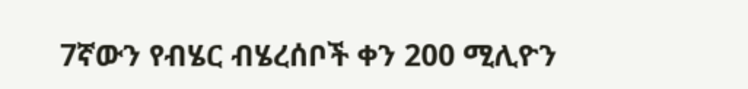7ኛውን የብሄር ብሄረሰቦች ቀን 200 ሚሊዮን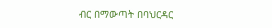ብር በማውጣት በባህርዳር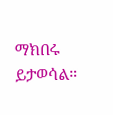ማክበሩ ይታወሳል።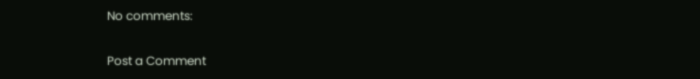No comments:

Post a Comment